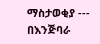ማስታወቂያ --- በእንጅባራ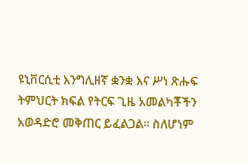ዩኒቨርሲቲ እንግሊዘኛ ቋንቋ እና ሥነ ጽሑፍ ትምህርት ክፍል የትርፍ ጊዜ አመልካቾችን አወዳድሮ መቅጠር ይፈልጋል፡፡ ስለሆነም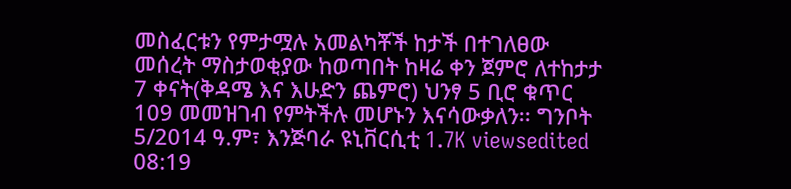መስፈርቱን የምታሟሉ አመልካቾች ከታች በተገለፀው መሰረት ማስታወቂያው ከወጣበት ከዛሬ ቀን ጀምሮ ለተከታታ 7 ቀናት(ቅዳሜ እና እሁድን ጨምሮ) ህንፃ 5 ቢሮ ቁጥር 109 መመዝገብ የምትችሉ መሆኑን እናሳውቃለን፡፡ ግንቦት 5/2014 ዓ.ም፣ እንጅባራ ዩኒቨርሲቲ 1.7K viewsedited 08:19